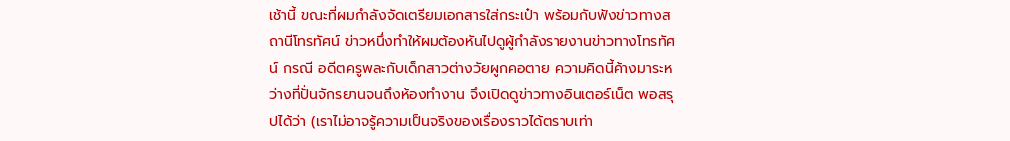เช้านี้ ขณะที่ผมกำลังจัดเตรียมเอกสารใส่กระเป๋า พร้อมกับฟังข่าวทางสถานีโทรทัศน์ ข่าวหนึ่งทำให้ผมต้องหันไปดูผู้กำลังรายงานข่าวทางโทรทัศน์ กรณี อดีตครูพละกับเด็กสาวต่างวัยผูกคอตาย ความคิดนี้ค้างมาระหว่างที่ปั่นจักรยานจนถึงห้องทำงาน จึงเปิดดูข่าวทางอินเตอร์เน็ต พอสรุปได้ว่า (เราไม่อาจรู้ความเป็นจริงของเรื่องราวได้ตราบเท่า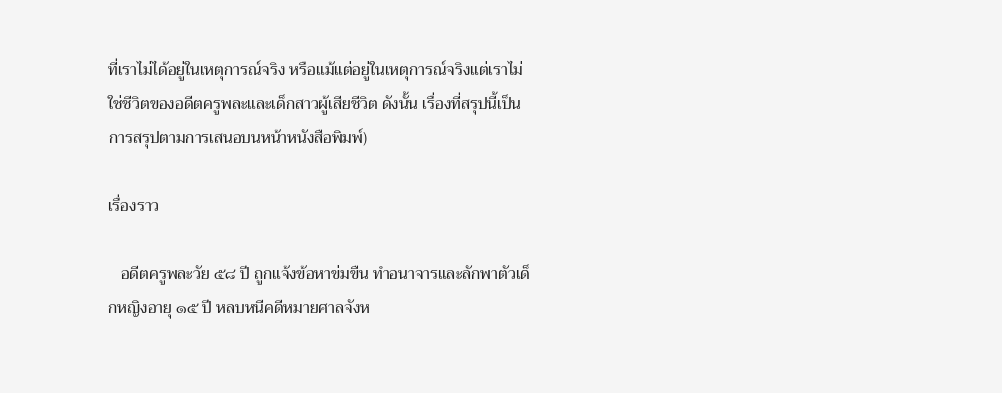ที่เราไม่ได้อยู่ในเหตุการณ์จริง หรือแม้แต่อยู่ในเหตุการณ์จริงแต่เราไม่ใช่ชีวิตของอดีตครูพละและเด็กสาวผู้เสียชีวิต ดังนั้น เรื่องที่สรุปนี้เป็นการสรุปตามการเสนอบนหน้าหนังสือพิมพ์)

เรื่องราว

   อดีตครูพละวัย ๕๘ ปี ถูกแจ้งข้อหาข่มขืน ทำอนาจารและลักพาตัวเด็กหญิงอายุ ๑๕ ปี หลบหนีคดีหมายศาลจังห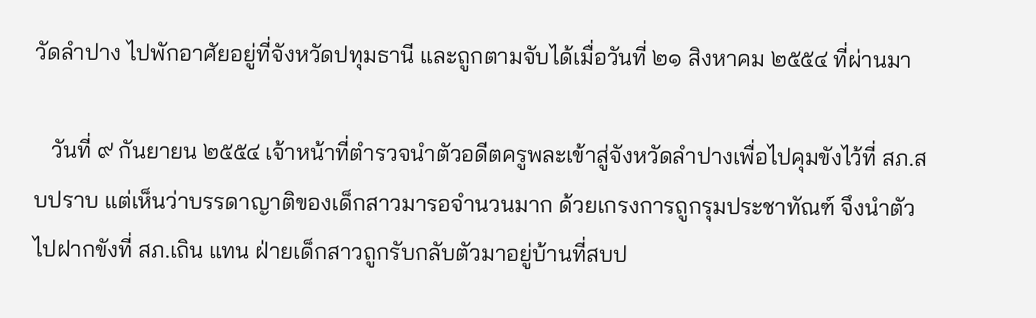วัดลำปาง ไปพักอาศัยอยู่ที่จังหวัดปทุมธานี และถูกตามจับได้เมื่อวันที่ ๒๑ สิงหาคม ๒๕๕๔ ที่ผ่านมา

   วันที่ ๙ กันยายน ๒๕๕๔ เจ้าหน้าที่ตำรวจนำตัวอดีตครูพละเข้าสู่จังหวัดลำปางเพื่อไปคุมขังไว้ที่ สภ.สบปราบ แต่เห็นว่าบรรดาญาติของเด็กสาวมารอจำนวนมาก ด้วยเกรงการถูกรุมประชาทัณฑ์ จึงนำตัวไปฝากขังที่ สภ.เถิน แทน ฝ่ายเด็กสาวถูกรับกลับตัวมาอยู่บ้านที่สบป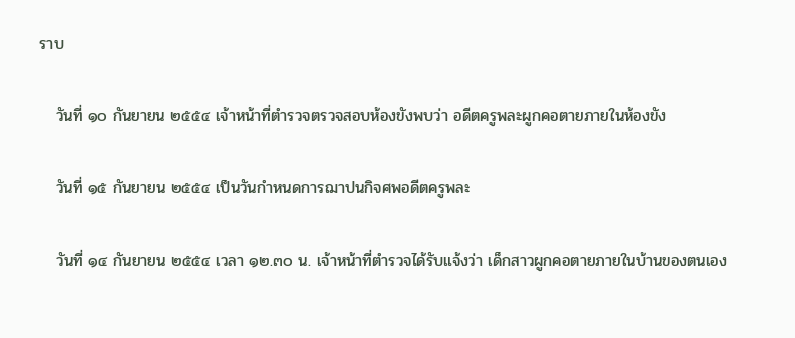ราบ

   วันที่ ๑๐ กันยายน ๒๕๕๔ เจ้าหน้าที่ตำรวจตรวจสอบห้องขังพบว่า อดีตครูพละผูกคอตายภายในห้องขัง

   วันที่ ๑๕ กันยายน ๒๕๕๔ เป็นวันกำหนดการฌาปนกิจศพอดีตครูพละ

   วันที่ ๑๔ กันยายน ๒๕๕๔ เวลา ๑๒.๓๐ น. เจ้าหน้าที่ตำรวจได้รับแจ้งว่า เด็กสาวผูกคอตายภายในบ้านของตนเอง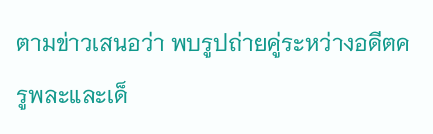ตามข่าวเสนอว่า พบรูปถ่ายคู่ระหว่างอดีตครูพละและเด็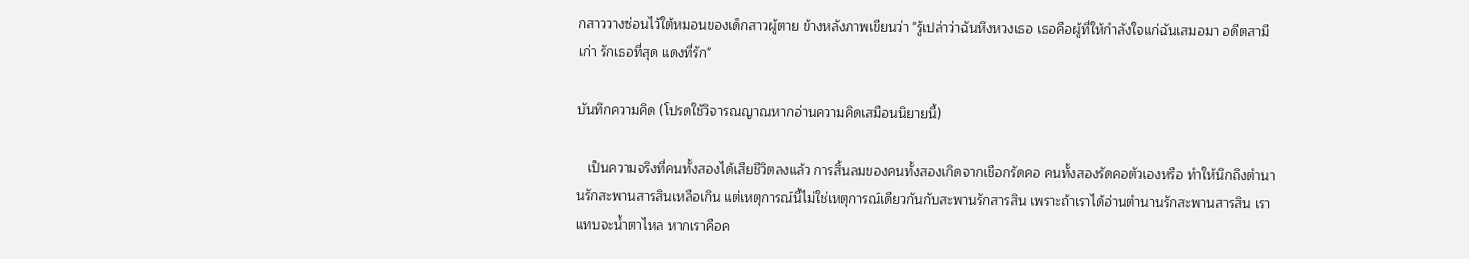กสาววางซ่อนไว้ใต้หมอนของเด็กสาวผู้ตาย ข้างหลังภาพเขียนว่า "รู้เปล่าว่าฉันหึงหวงเธอ เธอคือผู้ที่ให้กำลังใจแก่ฉันเสมอมา อดีตสามีเก่า รักเธอที่สุด แดงที่รัก"

บันทึกความคิด (โปรดใช้วิจารณญาณหากอ่านความคิดเสมือนนิยายนี้)

   เป็นความจริงที่คนทั้งสองได้เสียชีวิตลงแล้ว การสิ้นลมของคนทั้งสองเกิดจากเชือกรัดคอ คนทั้งสองรัดคอตัวเองหรือ ทำให้นึกถึงตำนานรักสะพานสารสินเหลือเกิน แต่เหตุการณ์นี้ไม่ใช่เหตุการณ์เดียวกันกับสะพานรักสารสิน เพราะถ้าเราได้อ่านตำนานรักสะพานสารสิน เราแทบจะน้ำตาไหล หากเราคือค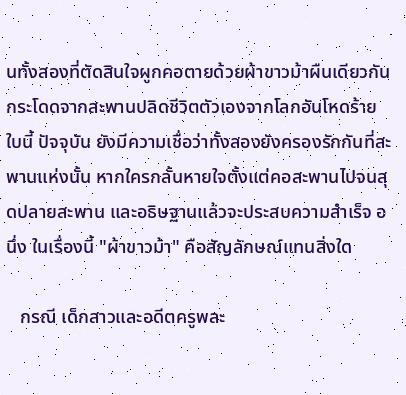นทั้งสองที่ตัดสินใจผูกคอตายด้วยผ้าขาวม้าผืนเดียวกัน กระโดดจากสะพานปลิดชีวิตตัวเองจากโลกอันโหดร้ายใบนี้ ปัจจุบัน ยังมีความเชื่อว่าทั้งสองยังครองรักกันที่สะพานแห่งนั้น หากใครกลั้นหายใจตั้งแต่คอสะพานไปจนสุดปลายสะพาน และอธิษฐานแล้วจะประสบความสำเร็จ อนึ่ง ในเรื่องนี้ "ผ้าขาวม้า" คือสัญลักษณ์แทนสิ่งใด

   กรณี เด็กสาวและอดีตครูพละ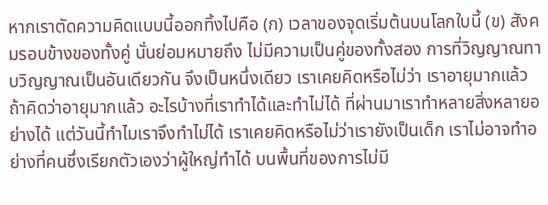หากเราตัดความคิดแบบนี้ออกทิ้งไปคือ (ก) เวลาของจุดเริ่มต้นบนโลกใบนี้ (ข) สังคมรอบข้างของทั้งคู่ นั่นย่อมหมายถึง ไม่มีความเป็นคู่ของทั้งสอง การที่วิญญาณทาบวิญญาณเป็นอันเดียวกัน จึงเป็นหนึ่งเดียว เราเคยคิดหรือไม่ว่า เราอายุมากแล้ว ถ้าคิดว่าอายุมากแล้ว อะไรบ้างที่เราทำได้และทำไม่ได้ ที่ผ่านมาเราทำหลายสิ่งหลายอย่างได้ แต่วันนี้ทำไมเราจึงทำไม่ได้ เราเคยคิดหรือไม่ว่าเรายังเป็นเด็ก เราไม่อาจทำอย่างที่คนซึ่งเรียกตัวเองว่าผู้ใหญ่ทำได้ บนพื้นที่ของการไม่มี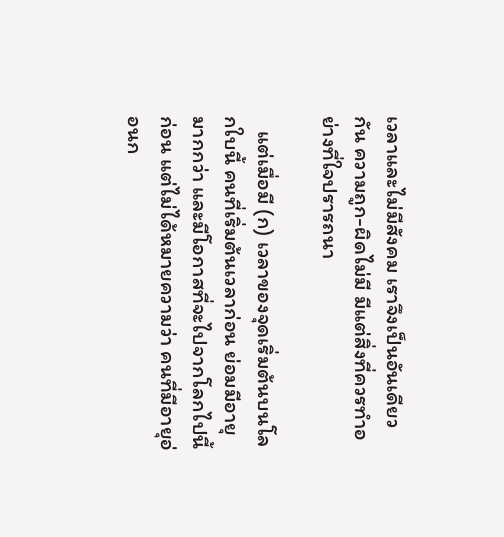เวลาและไม่มีสังคม เราจึงเป็นอันเดียวกัน ความถูก-ผิดไม่มี มีแต่สิ่งที่ควรทำอย่างที่ใจปรารถนา

   แต่เมื่อมี (ก) เวลาของจุดเริ่มต้นบนโลกใบนี้ คนที่เริ่มต้นเวลาก่อน ย่อมมีอายุมากกว่า และมีโอกาสที่จะไปจากโลกไปนี้ก่อน แต่ไม่ได้หมายความว่า คนที่มีอายุอ่อนก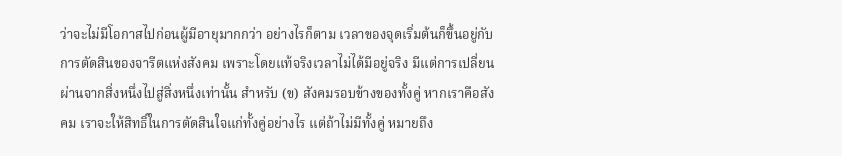ว่าจะไม่มีโอกาสไปก่อนผู้มีอายุมากกว่า อย่างไรก็ตาม เวลาของจุดเริ่มต้นก็ขึ้นอยู่กับการตัดสินของจารีตแห่งสังคม เพราะโดยแท้จริงเวลาไม่ได้มีอยู่จริง มีแต่การเปลี่ยนผ่านจากสิ่งหนึ่งไปสู่สิ่งหนึ่งเท่านั้น สำหรับ (ข) สังคมรอบข้างของทั้งคู่ หากเราคือสังคม เราจะให้สิทธิ์ในการตัดสินใจแก่ทั้งคู่อย่างไร แต่ถ้าไม่มีทั้งคู่ หมายถึง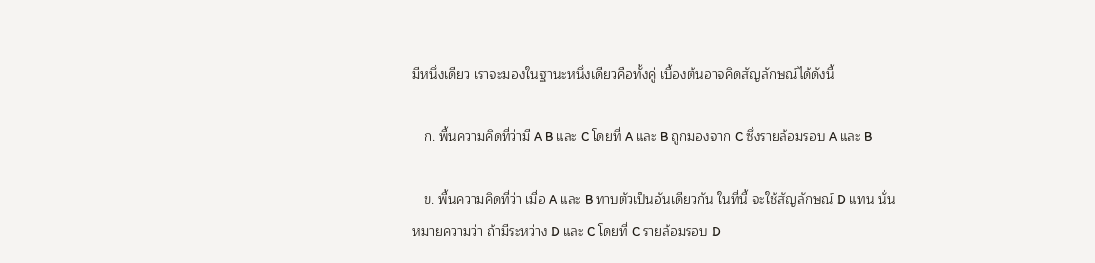มีหนึ่งเดียว เราจะมองในฐานะหนึ่งเดียวคือทั้งคู่ เบื้องต้นอาจคิดสัญลักษณ์ได้ดังนี้

   ก. พื้นความคิดที่ว่ามี A B และ C โดยที่ A และ B ถูกมองจาก C ซึ่งรายล้อมรอบ A และ B

   ข. พื้นความคิดที่ว่า เมื่อ A และ B ทาบตัวเป็นอันเดียวกัน ในที่นี้ จะใช้สัญลักษณ์ D แทน นั่นหมายความว่า ถ้ามีระหว่าง D และ C โดยที่ C รายล้อมรอบ D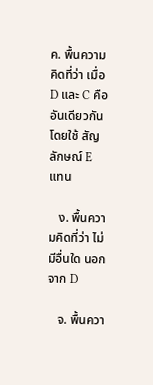ค. พื้นความคิดที่ว่า เมื่อ D และ C คืออันเดียวกัน โดยใช้ สัญลักษณ์ E แทน

   ง. พื้นความคิดที่ว่า ไม่มีอื่นใด นอกจาก D

   จ. พื้นควา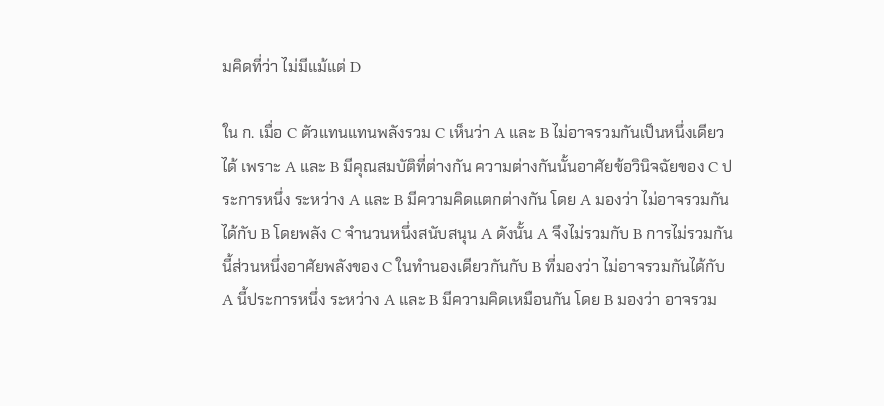มคิดที่ว่า ไม่มีแม้แต่ D

ใน ก. เมื่อ C ตัวแทนแทนพลังรวม C เห็นว่า A และ B ไม่อาจรวมกันเป็นหนึ่งเดียวได้ เพราะ A และ B มีคุณสมบัติที่ต่างกัน ความต่างกันนั้นอาศัยข้อวินิจฉัยของ C ประการหนึ่ง ระหว่าง A และ B มีความคิดแตกต่างกัน โดย A มองว่า ไม่อาจรวมกันได้กับ B โดยพลัง C จำนวนหนึ่งสนับสนุน A ดังนั้น A จึงไม่รวมกับ B การไม่รวมกันนี้ส่วนหนึ่งอาศัยพลังของ C ในทำนองเดียวกันกับ B ที่มองว่า ไม่อาจรวมกันได้กับ A นี้ประการหนึ่ง ระหว่าง A และ B มีความคิดเหมือนกัน โดย B มองว่า อาจรวม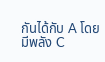กันได้กับ A โดยมีพลัง C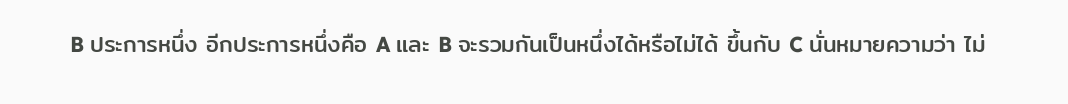B ประการหนึ่ง อีกประการหนึ่งคือ A และ B จะรวมกันเป็นหนึ่งได้หรือไม่ได้ ขึ้นกับ C นั่นหมายความว่า ไม่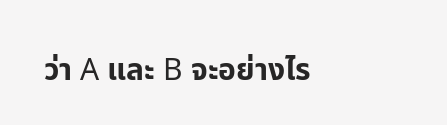ว่า A และ B จะอย่างไร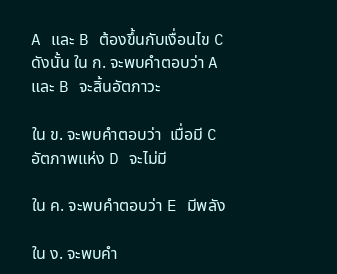A และ B ต้องขึ้นกับเงื่อนไข C ดังนั้น ใน ก. จะพบคำตอบว่า A และ B จะสิ้นอัตภาวะ

ใน ข. จะพบคำตอบว่า  เมื่อมี C อัตภาพแห่ง D จะไม่มี

ใน ค. จะพบคำตอบว่า E มีพลัง

ใน ง. จะพบคำ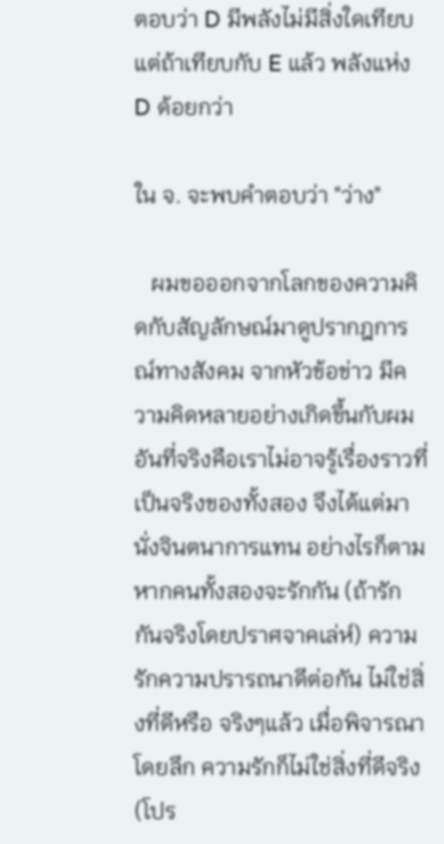ตอบว่า D มีพลังไม่มีสิ่งใดเทียบ แต่ถ้าเทียบกับ E แล้ว พลังแห่ง D ด้อยกว่า

ใน จ. จะพบคำตอบว่า "ว่าง"

   ผมขอออกจากโลกของความคิดกับสัญลักษณ์มาดูปรากฎการณ์ทางสังคม จากหัวข้อข่าว มีความคิดหลายอย่างเกิดขึ้นกับผม อันที่จริงคือเราไม่อาจรู้เรื่องราวที่เป็นจริงของทั้งสอง จึงได้แต่มานั่งจินตนาการแทน อย่างไรก็ตาม หากคนทั้งสองจะรักกัน (ถ้ารักกันจริงโดยปราศจาคเล่ห์) ความรักความปรารถนาดีต่อกัน ไม่ใช่สิ่งที่ดีหรือ จริงๆแล้ว เมื่อพิจารณาโดยลึก ความรักก็ไม่ใช่สิ่งที่ดีจริง (โปร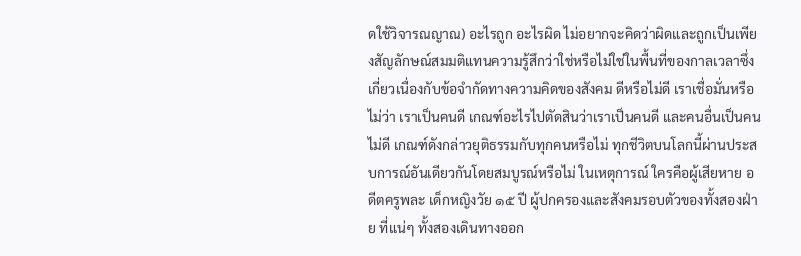ดใช้วิจารณญาณ) อะไรถูก อะไรผิด ไม่อยากจะคิดว่าผิดและถูกเป็นเพียงสัญลักษณ์สมมติแทนความรู้สึกว่าใช่หรือไม่ใช่ในพื้นที่ของกาลเวลาซึ่งเกี่ยวเนื่องกับข้อจำกัดทางความคิดของสังคม ดีหรือไม่ดี เราเชื่อมั่นหรือไม่ว่า เราเป็นคนดี เกณฑ์อะไรไปตัดสินว่าเราเป็นคนดี และคนอื่นเป็นคนไม่ดี เกณฑ์ดังกล่าวยุติธรรมกับทุกคนหรือไม่ ทุกชีวิตบนโลกนี้ผ่านประสบการณ์อันเดียวกันโดยสมบูรณ์หรือไม่ ในเหตุการณ์ ใครคือผู้เสียหาย อดีตครูพละ เด็กหญิงวัย ๑๕ ปี ผู้ปกครองและสังคมรอบตัวของทั้งสองฝ่าย ที่แน่ๆ ทั้งสองเดินทางออก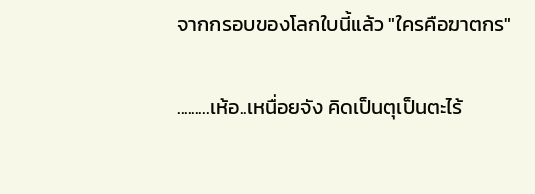จากกรอบของโลกใบนี้แล้ว "ใครคือฆาตกร"

.........เห้อ..เหนื่อยจัง คิดเป็นตุเป็นตะไร้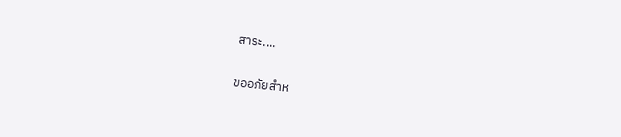สาระ....

ขออภัยสำห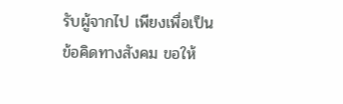รับผู้จากไป เพียงเพื่อเป็นข้อคิดทางสังคม ขอให้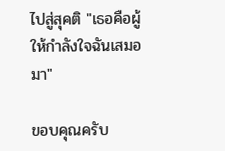ไปสู่สุคติ "เธอคือผู้ให้กำลังใจฉันเสมอมา"

ขอบคุณครับ